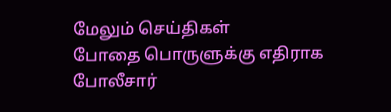மேலும் செய்திகள்
போதை பொருளுக்கு எதிராக போலீசார்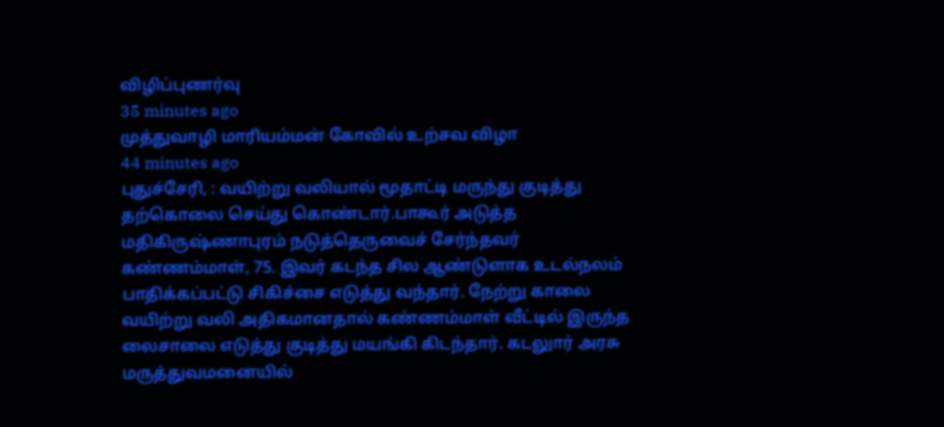விழிப்புணர்வு
35 minutes ago
முத்துவாழி மாரியம்மன் கோவில் உற்சவ விழா
44 minutes ago
புதுச்சேரி, : வயிற்று வலியால் மூதாட்டி மருந்து குடித்து தற்கொலை செய்து கொண்டார்.பாகூர் அடுத்த மதிகிருஷ்ணாபுரம் நடுத்தெருவைச் சேர்ந்தவர் கண்ணம்மாள், 75. இவர் கடந்த சில ஆண்டுளாக உடல்நலம் பாதிக்கப்பட்டு சிகிச்சை எடுத்து வந்தார். நேற்று காலை வயிற்று வலி அதிகமானதால் கண்ணம்மாள் வீட்டில் இருந்த லைசாலை எடுத்து குடித்து மயங்கி கிடந்தார். கடலுார் அரசு மருத்துவமனையில்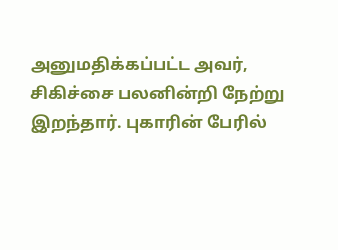அனுமதிக்கப்பட்ட அவர், சிகிச்சை பலனின்றி நேற்று இறந்தார். புகாரின் பேரில்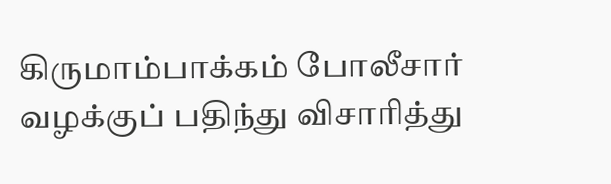கிருமாம்பாக்கம் போலீசார் வழக்குப் பதிந்து விசாரித்து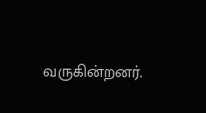வருகின்றனர்.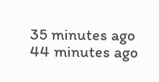35 minutes ago
44 minutes ago